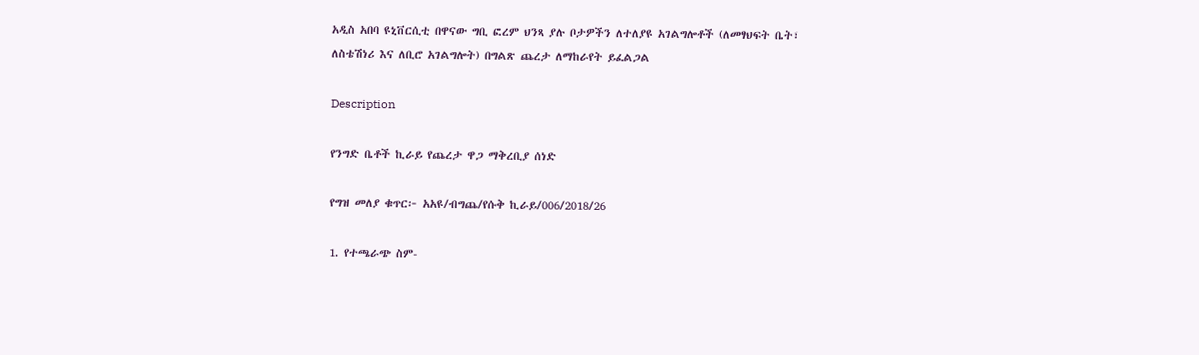አዲስ አበባ ዩኒቨርሲቲ በዋናው ግቢ ፎረም ህንጻ ያሉ ቦታዎችን ለተለያዩ አገልግሎቶች (ለመፃህፍት ቤት፣ ለስቴሽነሪ እና ለቢሮ አገልግሎት) በግልጽ ጨረታ ለማከራየት ይፈልጋል

Description

የንግድ ቤቶች ኪራይ የጨረታ ዋጋ ማቅረቢያ ሰነድ

የግዝ መለያ ቁጥር፦ አአዩ/ብግጨ/የሱቅ ኪራይ/006/2018/26

1. የተጫራጭ ስም-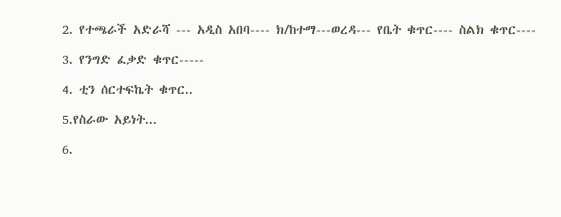2. የተጫራች አድራሻ --- አዲስ አበባ---- ክ/ከተማ---ወረዳ--- የቤት ቁጥር---- ስልክ ቁጥር----

3. የንግድ ፈቃድ ቁጥር-----

4. ቲን ሰርተፍኬት ቁጥር..

5.የስራው አይነት...

6.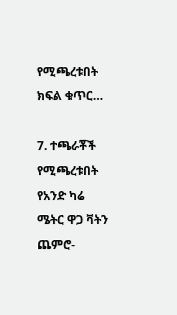የሚጫረቱበት ክፍል ቁጥር…

7. ተጫራቾች የሚጫረቱበት የአንድ ካሬ ሜትር ዋጋ ቫትን ጨምሮ-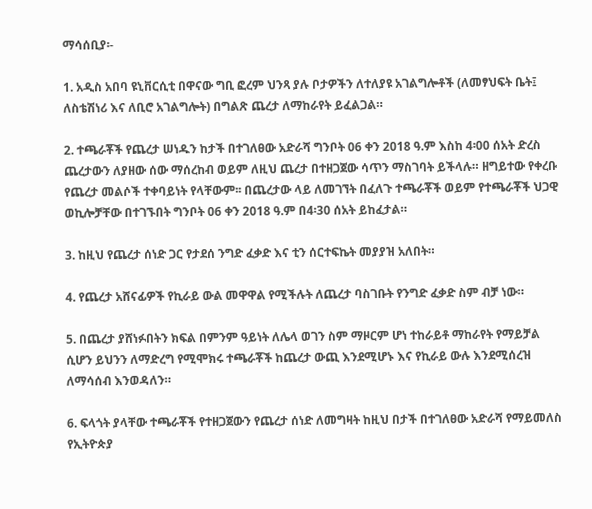ማሳሰቢያ፡-

1. አዲስ አበባ ዩኒቨርሲቲ በዋናው ግቢ ፎረም ህንጻ ያሉ ቦታዎችን ለተለያዩ አገልግሎቶች (ለመፃህፍት ቤት፤ ለስቴሽነሪ እና ለቢሮ አገልግሎት) በግልጽ ጨረታ ለማከራየት ይፈልጋል።

2. ተጫራቾች የጨረታ ሠነዱን ከታች በተገለፀው አድራሻ ግንቦት 06 ቀን 2018 ዓ.ም እስከ 4፡00 ሰአት ድረስ ጨረታውን ለያዘው ሰው ማሰረከብ ወይም ለዚህ ጨረታ በተዘጋጀው ሳጥን ማስገባት ይችላሉ። ዘግይተው የቀረቡ የጨረታ መልሶች ተቀባይነት የላቸውም፡፡ በጨረታው ላይ ለመገኘት በፈለጉ ተጫራቾች ወይም የተጫራቾች ህጋዊ ወኪሎቻቸው በተገኙበት ግንቦት 06 ቀን 2018 ዓ.ም በ4፡30 ሰአት ይከፈታል።

3. ከዚህ የጨረታ ሰነድ ጋር የታደሰ ንግድ ፈቃድ እና ቲን ሰርተፍኬት መያያዝ አለበት።

4. የጨረታ አሸናፊዎች የኪራይ ውል መዋዋል የሚችሉት ለጨረታ ባስገቡት የንግድ ፈቃድ ስም ብቻ ነው።

5. በጨረታ ያሸነፉበትን ክፍል በምንም ዓይነት ለሌላ ወገን ስም ማዞርም ሆነ ተከራይቶ ማከራየት የማይቻል ሲሆን ይህንን ለማድረግ የሚሞክሩ ተጫራቾች ከጨረታ ውጪ እንደሚሆኑ እና የኪራይ ውሉ እንደሚሰረዝ ለማሳሰብ እንወዳለን።

6. ፍላጎት ያላቸው ተጫራቾች የተዘጋጀውን የጨረታ ሰነድ ለመግዛት ከዚህ በታች በተገለፀው አድራሻ የማይመለስ የኢትዮጵያ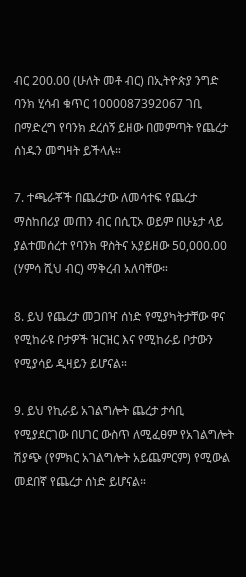ብር 200.00 (ሁለት መቶ ብር) በኢትዮጵያ ንግድ ባንክ ሂሳብ ቁጥር 1000087392067 ገቢ በማድረግ የባንክ ደረሰኝ ይዘው በመምጣት የጨረታ ሰነዱን መግዛት ይችላሉ።

7. ተጫራቾች በጨረታው ለመሳተፍ የጨረታ ማስከበሪያ መጠን ብር በሲፒኦ ወይም በሁኔታ ላይ ያልተመሰረተ የባንክ ዋስትና አያይዘው 50,000.00 (ሃምሳ ሺህ ብር) ማቅረብ አለባቸው።

8. ይህ የጨረታ መጋበዣ ሰነድ የሚያካትታቸው ዋና የሚከራዩ ቦታዎች ዝርዝር እና የሚከራይ ቦታውን የሚያሳይ ዲዛይን ይሆናል።

9. ይህ የኪራይ አገልግሎት ጨረታ ታሳቢ የሚያደርገው በሀገር ውስጥ ለሚፈፀም የአገልግሎት ሽያጭ (የምክር አገልግሎት አይጨምርም) የሚውል መደበኛ የጨረታ ሰነድ ይሆናል።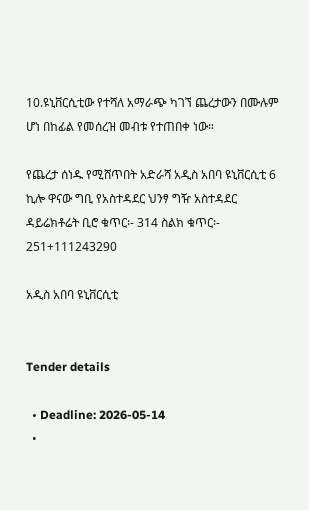10.ዩኒቨርሲቲው የተሻለ አማራጭ ካገኘ ጨረታውን በሙሉም ሆነ በከፊል የመሰረዝ መብቱ የተጠበቀ ነው።

የጨረታ ሰነዱ የሚሸጥበት አድራሻ አዲስ አበባ ዩኒቨርሲቲ 6 ኪሎ ዋናው ግቢ የአስተዳደር ህንፃ ግዥ አስተዳደር ዳይሬክቶሬት ቢሮ ቁጥር፡- 314 ስልክ ቁጥር፡- 251+111243290

አዲስ አበባ ዩኒቨርሲቲ


Tender details

  • Deadline: 2026-05-14
  •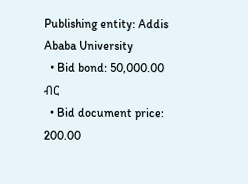Publishing entity: Addis Ababa University
  • Bid bond: 50,000.00 ብር
  • Bid document price: 200.00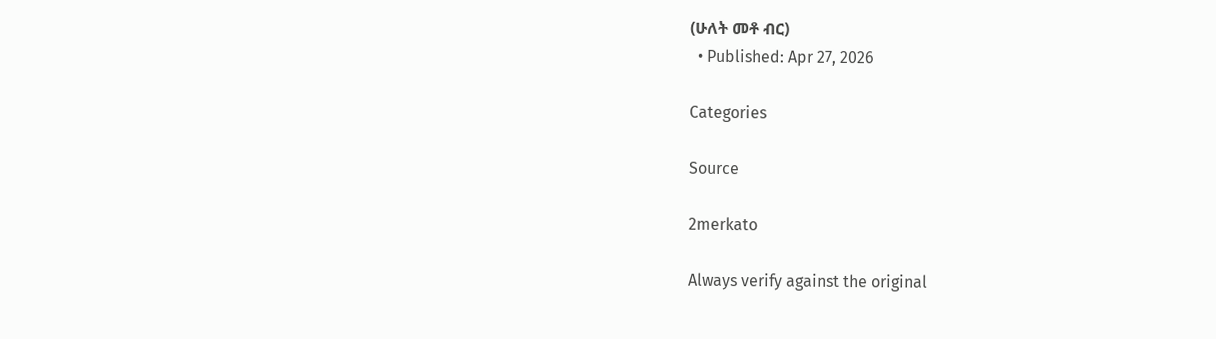(ሁለት መቶ ብር)
  • Published: Apr 27, 2026

Categories

Source

2merkato

Always verify against the original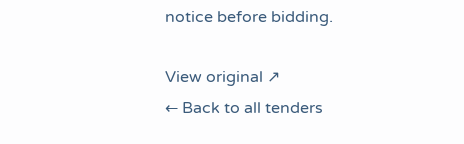notice before bidding.

View original ↗
← Back to all tenders